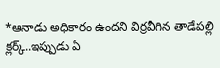*ఆనాడు అధికారం ఉందని విర్రవీగిన తాడేపల్లి క్లర్క్..ఇప్పుడు ఏ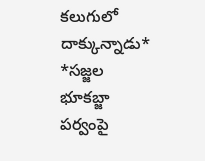కలుగులో దాక్కున్నాడు*
*సజ్జల భూకబ్జా పర్వంపై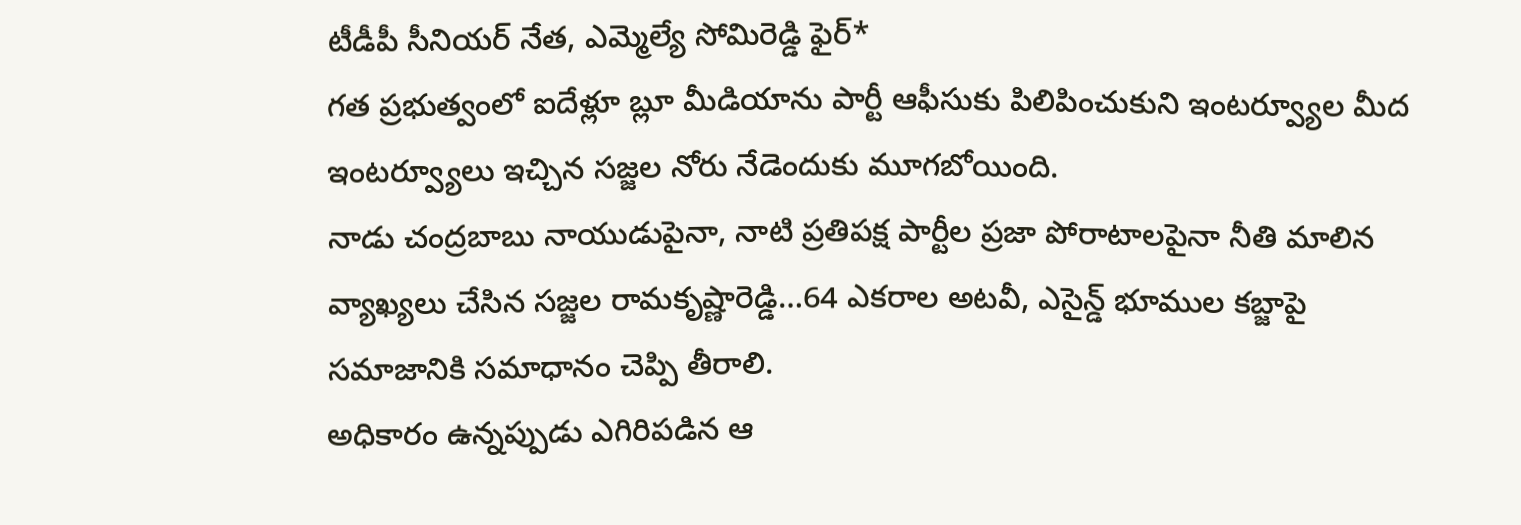టీడీపీ సీనియర్ నేత, ఎమ్మెల్యే సోమిరెడ్డి ఫైర్*
గత ప్రభుత్వంలో ఐదేళ్లూ బ్లూ మీడియాను పార్టీ ఆఫీసుకు పిలిపించుకుని ఇంటర్వ్యూల మీద ఇంటర్వ్యూలు ఇచ్చిన సజ్జల నోరు నేడెందుకు మూగబోయింది.
నాడు చంద్రబాబు నాయుడుపైనా, నాటి ప్రతిపక్ష పార్టీల ప్రజా పోరాటాలపైనా నీతి మాలిన వ్యాఖ్యలు చేసిన సజ్జల రామకృష్ణారెడ్డి…64 ఎకరాల అటవీ, ఎసైన్డ్ భూముల కబ్జాపై సమాజానికి సమాధానం చెప్పి తీరాలి.
అధికారం ఉన్నప్పుడు ఎగిరిపడిన ఆ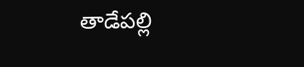తాడేపల్లి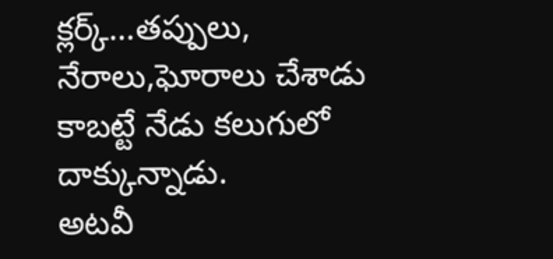క్లర్క్…తప్పులు, నేరాలు,ఘోరాలు చేశాడు కాబట్టే నేడు కలుగులో దాక్కున్నాడు.
అటవీ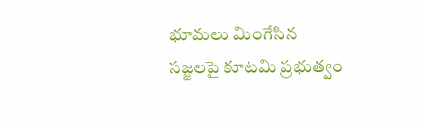భూమలు మింగేసిన సజ్జలపై కూటమి ప్రభుత్వం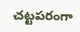చట్టపరంగా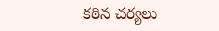కఠిన చర్యలు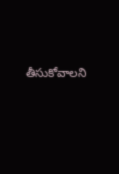తీసుకోవాలని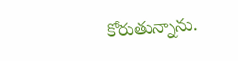కోరుతున్నాను.